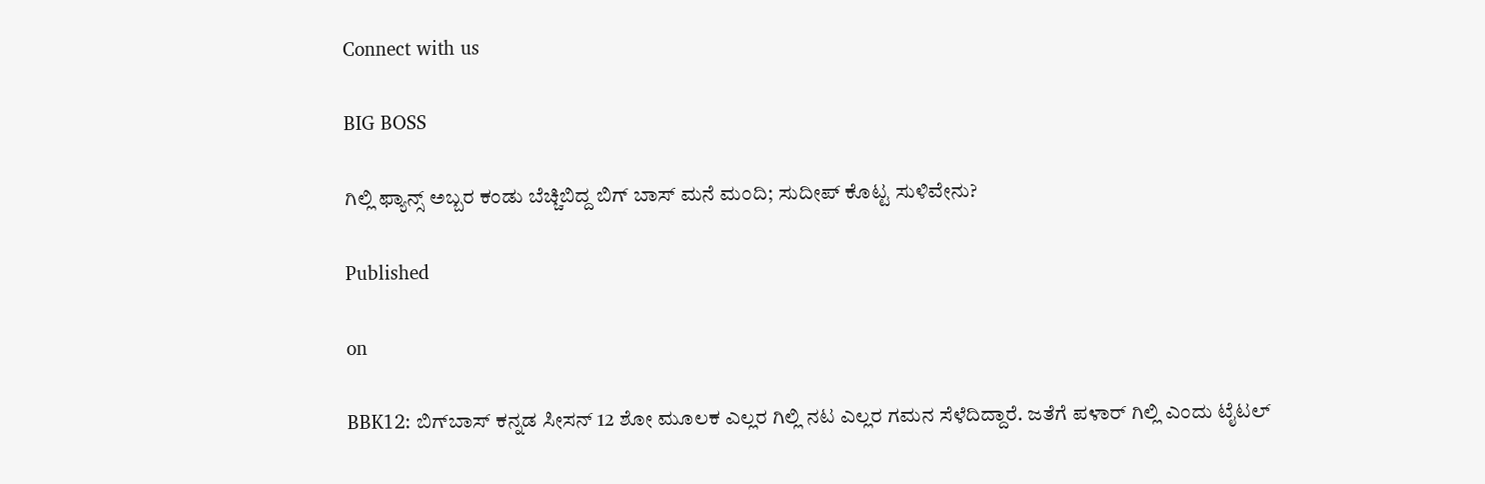Connect with us

BIG BOSS

ಗಿಲ್ಲಿ ಫ್ಯಾನ್ಸ್ ಅಬ್ಬರ ಕಂಡು ಬೆಚ್ಚಿಬಿದ್ದ ಬಿಗ್ ಬಾಸ್ ಮನೆ ಮಂದಿ; ಸುದೀಪ್ ಕೊಟ್ಟ ಸುಳಿವೇನು?

Published

on

BBK12: ಬಿಗ್‌ಬಾಸ್‌ ಕನ್ನಡ ಸೀಸನ್‌ 12 ಶೋ ಮೂಲಕ ಎಲ್ಲರ ಗಿಲ್ಲಿ ನಟ ಎಲ್ಲರ ಗಮನ ಸೆಳೆದಿದ್ದಾರೆ. ಜತೆಗೆ ಪಳಾರ್‌ ಗಿಲ್ಲಿ ಎಂದು ಟೈಟಲ್‌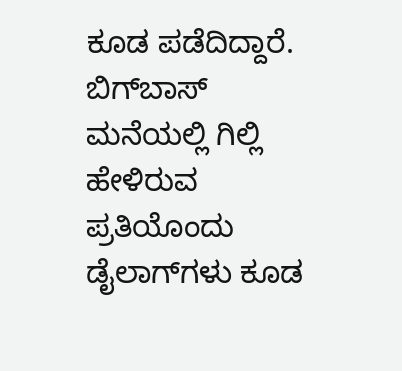ಕೂಡ ಪಡೆದಿದ್ದಾರೆ. ಬಿಗ್‌ಬಾಸ್‌ ಮನೆಯಲ್ಲಿ ಗಿಲ್ಲಿ ಹೇಳಿರುವ ಪ್ರತಿಯೊಂದು ಡೈಲಾಗ್‌ಗಳು ಕೂಡ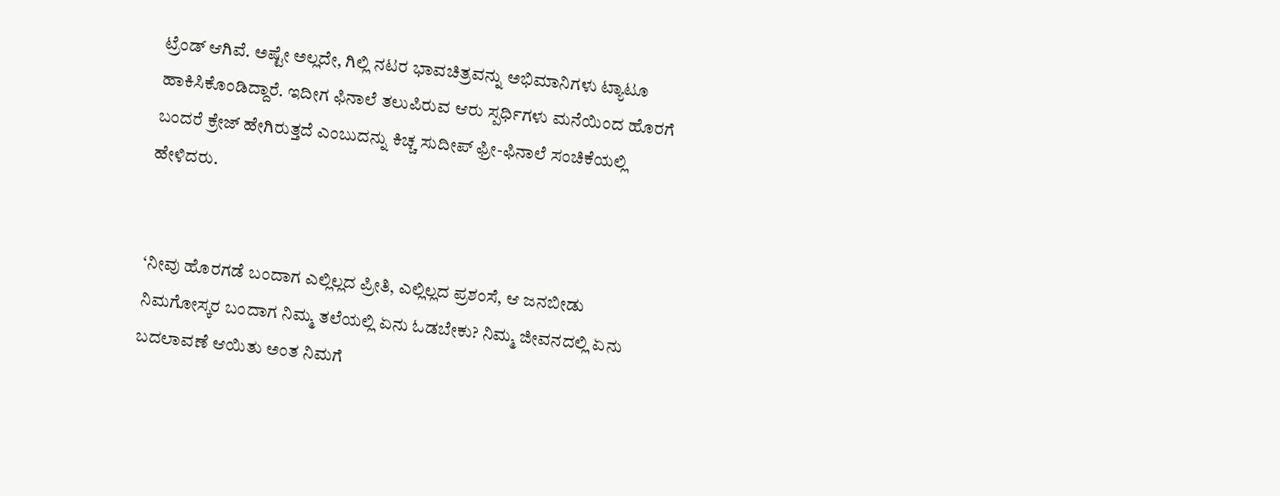ಟ್ರೆಂಡ್‌ ಆಗಿವೆ. ಅಷ್ಟೇ ಅಲ್ಲದೇ, ಗಿಲ್ಲಿ ನಟರ ಭಾವಚಿತ್ರವನ್ನು ಅಭಿಮಾನಿಗಳು ಟ್ಯಾಟೂ ಹಾಕಿಸಿಕೊಂಡಿದ್ದಾರೆ. ಇದೀಗ ಫಿನಾಲೆ ತಲುಪಿರುವ ಆರು ಸ್ಪರ್ಧಿಗಳು ಮನೆಯಿಂದ ಹೊರಗೆ ಬಂದರೆ ಕ್ರೇಜ್‌ ಹೇಗಿರುತ್ತದೆ ಎಂಬುದನ್ನು ಕಿಚ್ಚ ಸುದೀಪ್‌ ಫ್ರೀ-ಫಿನಾಲೆ ಸಂಚಿಕೆಯಲ್ಲಿ ಹೇಳಿದರು.


‘ನೀವು ಹೊರಗಡೆ ಬಂದಾಗ ಎಲ್ಲಿಲ್ಲದ ಪ್ರೀತಿ, ಎಲ್ಲಿಲ್ಲದ ಪ್ರಶಂಸೆ, ಆ ಜನಬೀಡು ನಿಮಗೋಸ್ಕರ ಬಂದಾಗ ನಿಮ್ಮ ತಲೆಯಲ್ಲಿ ಏನು ಓಡಬೇಕು? ನಿಮ್ಮ ಜೀವನದಲ್ಲಿ ಏನು ಬದಲಾವಣೆ ಆಯಿತು ಅಂತ ನಿಮಗೆ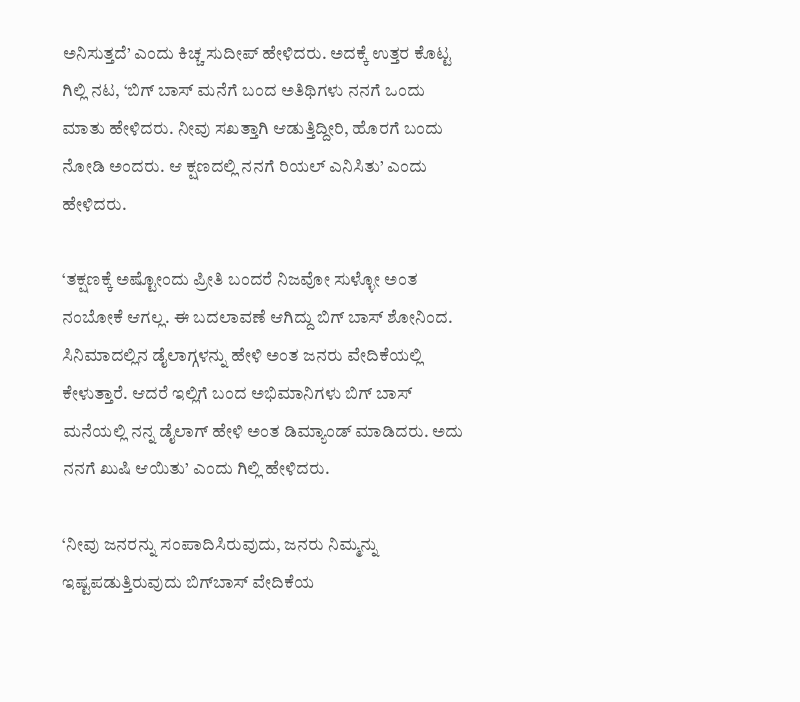ಅನಿಸುತ್ತದೆ’ ಎಂದು ಕಿಚ್ಚ ಸುದೀಪ್‌ ಹೇಳಿದರು. ಅದಕ್ಕೆ ಉತ್ತರ ಕೊಟ್ಟ ಗಿಲ್ಲಿ ನಟ, ‘ಬಿಗ್ ಬಾಸ್ ಮನೆಗೆ ಬಂದ ಅತಿಥಿಗಳು ನನಗೆ ಒಂದು ಮಾತು ಹೇಳಿದರು. ನೀವು ಸಖತ್ತಾಗಿ ಆಡುತ್ತಿದ್ದೀರಿ, ಹೊರಗೆ ಬಂದು ನೋಡಿ ಅಂದರು. ಆ ಕ್ಷಣದಲ್ಲಿ ನನಗೆ ರಿಯಲ್ ಎನಿಸಿತು’ ಎಂದು ಹೇಳಿದರು.

‘ತಕ್ಷಣಕ್ಕೆ ಅಷ್ಟೋಂದು ಪ್ರೀತಿ ಬಂದರೆ ನಿಜವೋ ಸುಳ್ಳೋ ಅಂತ ನಂಬೋಕೆ ಆಗಲ್ಲ. ಈ ಬದಲಾವಣೆ ಆಗಿದ್ದು ಬಿಗ್ ಬಾಸ್ ಶೋನಿಂದ. ಸಿನಿಮಾದಲ್ಲಿನ ಡೈಲಾಗ್ಗಳನ್ನು ಹೇಳಿ ಅಂತ ಜನರು ವೇದಿಕೆಯಲ್ಲಿ ಕೇಳುತ್ತಾರೆ. ಆದರೆ ಇಲ್ಲಿಗೆ ಬಂದ ಅಭಿಮಾನಿಗಳು ಬಿಗ್ ಬಾಸ್ ಮನೆಯಲ್ಲಿ ನನ್ನ ಡೈಲಾಗ್ ಹೇಳಿ ಅಂತ ಡಿಮ್ಯಾಂಡ್ ಮಾಡಿದರು. ಅದು ನನಗೆ ಖುಷಿ ಆಯಿತು’ ಎಂದು ಗಿಲ್ಲಿ ಹೇಳಿದರು.

‘ನೀವು ಜನರನ್ನು ಸಂಪಾದಿಸಿರುವುದು, ಜನರು ನಿಮ್ಮನ್ನು ಇಷ್ಟಪಡುತ್ತಿರುವುದು ಬಿಗ್‌ಬಾಸ್‌ ವೇದಿಕೆಯ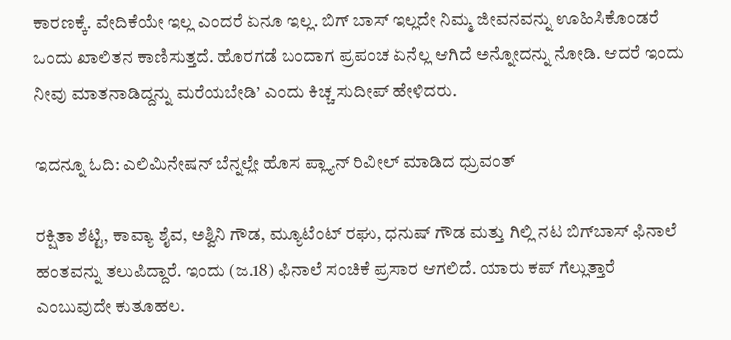ಕಾರಣಕ್ಕೆ. ವೇದಿಕೆಯೇ ಇಲ್ಲ ಎಂದರೆ ಏನೂ ಇಲ್ಲ. ಬಿಗ್ ಬಾಸ್ ಇಲ್ಲದೇ ನಿಮ್ಮ ಜೀವನವನ್ನು ಊಹಿಸಿಕೊಂಡರೆ ಒಂದು ಖಾಲಿತನ ಕಾಣಿಸುತ್ತದೆ. ಹೊರಗಡೆ ಬಂದಾಗ ಪ್ರಪಂಚ ಏನೆಲ್ಲ ಆಗಿದೆ ಅನ್ನೋದನ್ನು ನೋಡಿ. ಆದರೆ ಇಂದು ನೀವು ಮಾತನಾಡಿದ್ದನ್ನು ಮರೆಯಬೇಡಿ’ ಎಂದು ಕಿಚ್ಚ ಸುದೀಪ್‌ ಹೇಳಿದರು.

ಇದನ್ನೂ ಓದಿ: ಎಲಿಮಿನೇಷನ್ ಬೆನ್ನಲ್ಲೇ ಹೊಸ ಪ್ಲ್ಯಾನ್ ರಿವೀಲ್ ಮಾಡಿದ ಧ್ರುವಂತ್

ರಕ್ಷಿತಾ ಶೆಟ್ಟಿ, ಕಾವ್ಯಾ ಶೈವ, ಅಶ್ವಿನಿ ಗೌಡ, ಮ್ಯೂಟೆಂಟ್‌ ರಘು, ಧನುಷ್‌ ಗೌಡ ಮತ್ತು ಗಿಲ್ಲಿ ನಟ ಬಿಗ್‌ಬಾಸ್‌ ಫಿನಾಲೆ ಹಂತವನ್ನು ತಲುಪಿದ್ದಾರೆ. ಇಂದು (ಜ.18) ಫಿನಾಲೆ ಸಂಚಿಕೆ ಪ್ರಸಾರ ಆಗಲಿದೆ. ಯಾರು ಕಪ್‌ ಗೆಲ್ಲುತ್ತಾರೆ ಎಂಬುವುದೇ ಕುತೂಹಲ.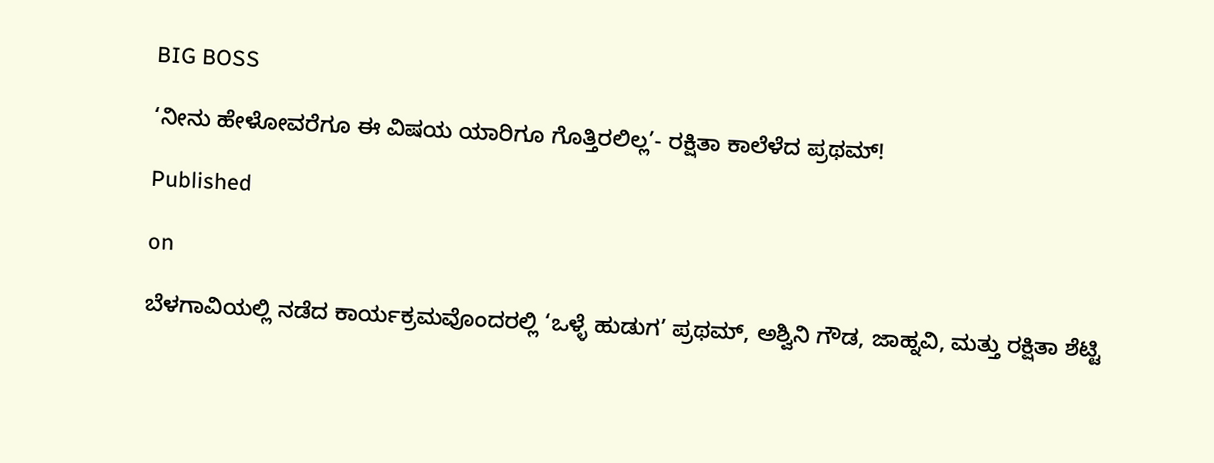BIG BOSS

‘ನೀನು ಹೇಳೋವರೆಗೂ ಈ ವಿಷಯ ಯಾರಿಗೂ ಗೊತ್ತಿರಲಿಲ್ಲ’- ರಕ್ಷಿತಾ ಕಾಲೆಳೆದ ಪ್ರಥಮ್!

Published

on

ಬೆಳಗಾವಿಯಲ್ಲಿ ನಡೆದ ಕಾರ್ಯಕ್ರಮವೊಂದರಲ್ಲಿ ‘ಒಳ್ಳೆ ಹುಡುಗ’ ಪ್ರಥಮ್, ಅಶ್ವಿನಿ ಗೌಡ, ಜಾಹ್ನವಿ, ಮತ್ತು ರಕ್ಷಿತಾ ಶೆಟ್ಟಿ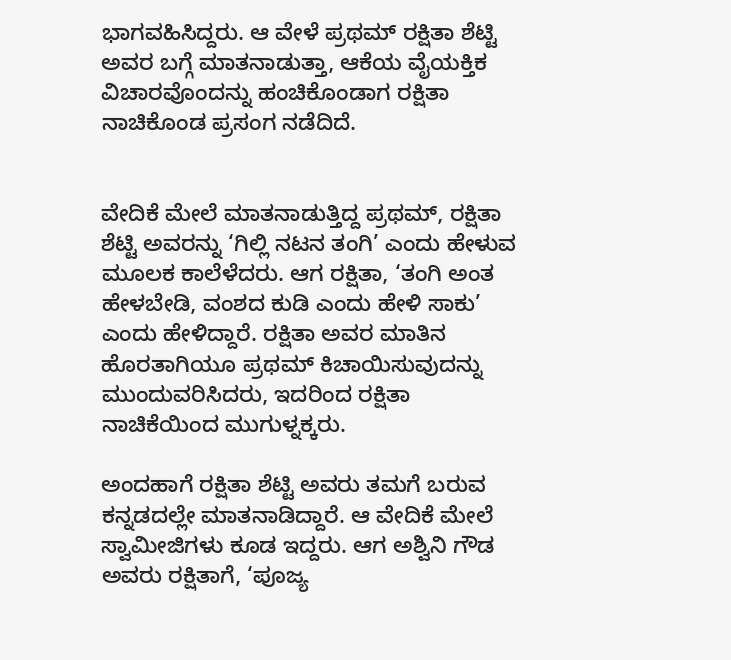ಭಾಗವಹಿಸಿದ್ದರು. ಆ ವೇಳೆ ಪ್ರಥಮ್‌ ರಕ್ಷಿತಾ ಶೆಟ್ಟಿ ಅವರ ಬಗ್ಗೆ ಮಾತನಾಡುತ್ತಾ, ಆಕೆಯ ವೈಯಕ್ತಿಕ ವಿಚಾರವೊಂದನ್ನು ಹಂಚಿಕೊಂಡಾಗ ರಕ್ಷಿತಾ ನಾಚಿಕೊಂಡ ಪ್ರಸಂಗ ನಡೆದಿದೆ.


ವೇದಿಕೆ ಮೇಲೆ ಮಾತನಾಡುತ್ತಿದ್ದ ಪ್ರಥಮ್, ರಕ್ಷಿತಾ ಶೆಟ್ಟಿ ಅವರನ್ನು ‘ಗಿಲ್ಲಿ ನಟನ ತಂಗಿ’ ಎಂದು ಹೇಳುವ ಮೂಲಕ ಕಾಲೆಳೆದರು. ಆಗ ರಕ್ಷಿತಾ, ‘ತಂಗಿ ಅಂತ ಹೇಳಬೇಡಿ, ವಂಶದ ಕುಡಿ ಎಂದು ಹೇಳಿ ಸಾಕು’ ಎಂದು ಹೇಳಿದ್ದಾರೆ. ರಕ್ಷಿತಾ ಅವರ ಮಾತಿನ ಹೊರತಾಗಿಯೂ ಪ್ರಥಮ್ ಕಿಚಾಯಿಸುವುದನ್ನು ಮುಂದುವರಿಸಿದರು, ಇದರಿಂದ ರಕ್ಷಿತಾ ನಾಚಿಕೆಯಿಂದ ಮುಗುಳ್ನಕ್ಕರು.

ಅಂದಹಾಗೆ ರಕ್ಷಿತಾ ಶೆಟ್ಟಿ ಅವರು ತಮಗೆ ಬರುವ ಕನ್ನಡದಲ್ಲೇ ಮಾತನಾಡಿದ್ದಾರೆ. ಆ ವೇದಿಕೆ ಮೇಲೆ ಸ್ವಾಮೀಜಿಗಳು ಕೂಡ ಇದ್ದರು. ಆಗ ಅಶ್ವಿನಿ ಗೌಡ ಅವರು ರಕ್ಷಿತಾಗೆ, ‘ಪೂಜ್ಯ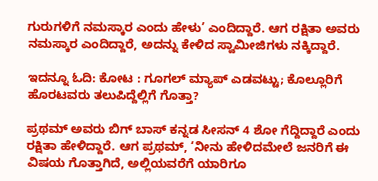ಗುರುಗಳಿಗೆ ನಮಸ್ಕಾರ ಎಂದು ಹೇಳು’ ಎಂದಿದ್ದಾರೆ. ಆಗ ರಕ್ಷಿತಾ ಅವರು ನಮಸ್ಕಾರ ಎಂದಿದ್ದಾರೆ, ಅದನ್ನು ಕೇಳಿದ ಸ್ವಾಮೀಜಿಗಳು ನಕ್ಕಿದ್ದಾರೆ.

ಇದನ್ನೂ ಓದಿ: ಕೋಟ : ಗೂಗಲ್ ಮ್ಯಾಪ್ ಎಡವಟ್ಟು; ಕೊಲ್ಲೂರಿಗೆ ಹೊರಟವರು ತಲುಪಿದ್ದೆಲ್ಲಿಗೆ ಗೊತ್ತಾ?

ಪ್ರಥಮ್‌ ಅವರು ಬಿಗ್‌ ಬಾಸ್‌ ಕನ್ನಡ ಸೀಸನ್‌ 4 ಶೋ ಗೆದ್ದಿದ್ದಾರೆ ಎಂದು ರಕ್ಷಿತಾ ಹೇಳಿದ್ದಾರೆ. ಆಗ ಪ್ರಥಮ್‌, ‘ನೀನು ಹೇಳಿದಮೇಲೆ ಜನರಿಗೆ ಈ ವಿಷಯ ಗೊತ್ತಾಗಿದೆ, ಅಲ್ಲಿಯವರೆಗೆ ಯಾರಿಗೂ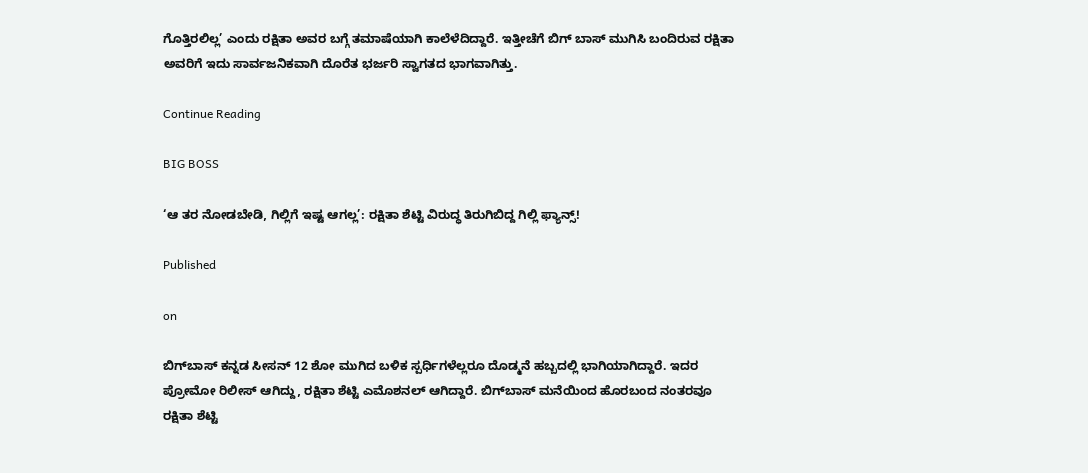ಗೊತ್ತಿರಲಿಲ್ಲ’ ಎಂದು ರಕ್ಷಿತಾ ಅವರ ಬಗ್ಗೆ ತಮಾಷೆಯಾಗಿ ಕಾಲೆಳೆದಿದ್ದಾರೆ. ಇತ್ತೀಚೆಗೆ ಬಿಗ್ ಬಾಸ್ ಮುಗಿಸಿ ಬಂದಿರುವ ರಕ್ಷಿತಾ ಅವರಿಗೆ ಇದು ಸಾರ್ವಜನಿಕವಾಗಿ ದೊರೆತ ಭರ್ಜರಿ ಸ್ವಾಗತದ ಭಾಗವಾಗಿತ್ತು.

Continue Reading

BIG BOSS

‘ಆ ತರ ನೋಡಬೇಡಿ, ಗಿಲ್ಲಿಗೆ ಇಷ್ಟ ಆಗಲ್ಲ’: ರಕ್ಷಿತಾ ಶೆಟ್ಟಿ ವಿರುದ್ಧ ತಿರುಗಿಬಿದ್ದ ಗಿಲ್ಲಿ ಫ್ಯಾನ್ಸ್!

Published

on

ಬಿಗ್‌ಬಾಸ್‌ ಕನ್ನಡ ಸೀಸನ್‌ 12 ಶೋ ಮುಗಿದ ಬಳಿಕ ಸ್ಪರ್ಧಿಗಳೆಲ್ಲರೂ ದೊಡ್ಮನೆ ಹಬ್ಬದಲ್ಲಿ ಭಾಗಿಯಾಗಿದ್ದಾರೆ. ಇದರ ಪ್ರೋಮೋ ರಿಲೀಸ್‌ ಆಗಿದ್ದು, ರಕ್ಷಿತಾ ಶೆಟ್ಟಿ ಎಮೊಶನಲ್‌ ಆಗಿದ್ದಾರೆ. ಬಿಗ್‌ಬಾಸ್ ಮನೆಯಿಂದ ಹೊರಬಂದ ನಂತರವೂ ರಕ್ಷಿತಾ ಶೆಟ್ಟಿ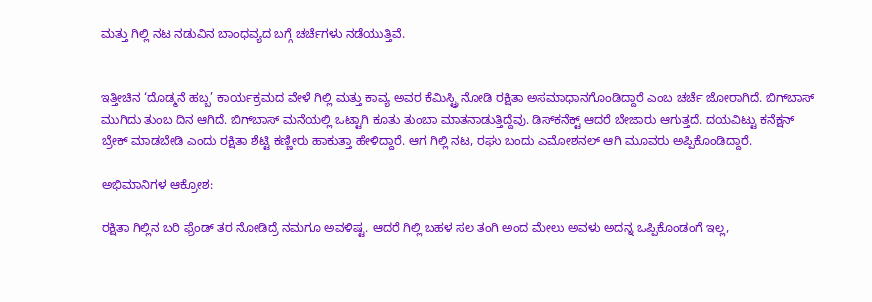ಮತ್ತು ಗಿಲ್ಲಿ ನಟ ನಡುವಿನ ಬಾಂಧವ್ಯದ ಬಗ್ಗೆ ಚರ್ಚೆಗಳು ನಡೆಯುತ್ತಿವೆ.


ಇತ್ತೀಚಿನ ‘ದೊಡ್ಮನೆ ಹಬ್ಬ’ ಕಾರ್ಯಕ್ರಮದ ವೇಳೆ ಗಿಲ್ಲಿ ಮತ್ತು ಕಾವ್ಯ ಅವರ ಕೆಮಿಸ್ಟ್ರಿ ನೋಡಿ ರಕ್ಷಿತಾ ಅಸಮಾಧಾನಗೊಂಡಿದ್ದಾರೆ ಎಂಬ ಚರ್ಚೆ ಜೋರಾಗಿದೆ. ಬಿಗ್‌ಬಾಸ್‌ ಮುಗಿದು ತುಂಬ ದಿನ ಆಗಿದೆ. ಬಿಗ್‌ಬಾಸ್‌ ಮನೆಯಲ್ಲಿ ಒಟ್ಟಾಗಿ ಕೂತು ತುಂಬಾ ಮಾತನಾಡುತ್ತಿದ್ದೆವು. ಡಿಸ್‌ಕನೆಕ್ಟ್‌ ಆದರೆ ಬೇಜಾರು ಆಗುತ್ತದೆ. ದಯವಿಟ್ಟು ಕನೆಕ್ಷನ್‌ ಬ್ರೇಕ್‌ ಮಾಡಬೇಡಿ ಎಂದು ರಕ್ಷಿತಾ ಶೆಟ್ಟಿ ಕಣ್ಣೀರು ಹಾಕುತ್ತಾ ಹೇಳಿದ್ದಾರೆ. ಆಗ ಗಿಲ್ಲಿ ನಟ, ರಘು ಬಂದು ಎಮೋಶನಲ್‌ ಆಗಿ ಮೂವರು ಅಪ್ಪಿಕೊಂಡಿದ್ದಾರೆ.

ಅಭಿಮಾನಿಗಳ ಆಕ್ರೋಶ:

ರಕ್ಷಿತಾ ಗಿಲ್ಲಿನ ಬರಿ ಫ್ರೆಂಡ್ ತರ ನೋಡಿದ್ರೆ ನಮಗೂ ಅವಳಿಷ್ಟ. ಆದರೆ ಗಿಲ್ಲಿ ಬಹಳ ಸಲ ತಂಗಿ ಅಂದ ಮೇಲು ಅವಳು ಅದನ್ನ ಒಪ್ಪಿಕೊಂಡಂಗೆ ಇಲ್ಲ,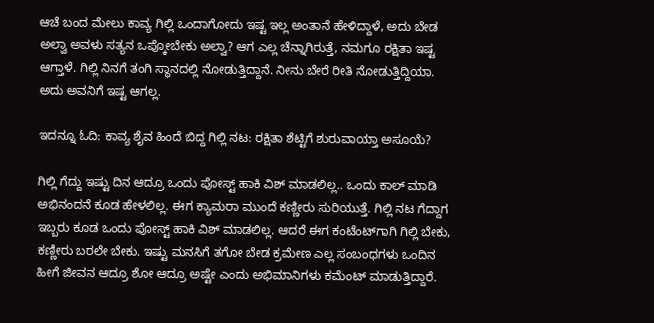ಆಚೆ ಬಂದ ಮೇಲು ಕಾವ್ಯ ಗಿಲ್ಲಿ ಒಂದಾಗೋದು ಇಷ್ಟ ಇಲ್ಲ ಅಂತಾನೆ ಹೇಳಿದ್ದಾಳೆ, ಅದು ಬೇಡ ಅಲ್ವಾ ಅವಳು ಸತ್ಯನ ಒಪ್ಕೋಬೇಕು ಅಲ್ವಾ? ಆಗ ಎಲ್ಲ ಚೆನ್ನಾಗಿರುತ್ತೆ, ನಮಗೂ ರಕ್ಷಿತಾ ಇಷ್ಟ ಆಗ್ತಾಳೆ. ಗಿಲ್ಲಿ ನಿನಗೆ ತಂಗಿ ಸ್ಥಾನದಲ್ಲಿ ನೋಡುತ್ತಿದ್ದಾನೆ. ನೀನು ಬೇರೆ ರೀತಿ ನೋಡುತ್ತಿದ್ದಿಯಾ. ಅದು ಅವನಿಗೆ ಇಷ್ಟ ಆಗಲ್ಲ.

ಇದನ್ನೂ ಓದಿ: ಕಾವ್ಯ ಶೈವ ಹಿಂದೆ ಬಿದ್ದ ಗಿಲ್ಲಿ ನಟ: ರಕ್ಷಿತಾ ಶೆಟ್ಟಿಗೆ ಶುರುವಾಯ್ತಾ ಅಸೂಯೆ?

ಗಿಲ್ಲಿ ಗೆದ್ದು ಇಷ್ಟು ದಿನ ಆದ್ರೂ ಒಂದು ಪೋಸ್ಟ್ ಹಾಕಿ ವಿಶ್ ಮಾಡಲಿಲ್ಲ.. ಒಂದು ಕಾಲ್ ಮಾಡಿ ಅಭಿನಂದನೆ ಕೂಡ ಹೇಳಲಿಲ್ಲ. ಈಗ ಕ್ಯಾಮರಾ ಮುಂದೆ ಕಣ್ಣೀರು ಸುರಿಯುತ್ತೆ. ಗಿಲ್ಲಿ ನಟ ಗೆದ್ದಾಗ ಇಬ್ಬರು ಕೂಡ ಒಂದು ಪೋಸ್ಟ್ ಹಾಕಿ ವಿಶ್ ಮಾಡಲಿಲ್ಲ. ಆದರೆ ಈಗ ಕಂಟೆಂಟ್‌ಗಾಗಿ ಗಿಲ್ಲಿ ಬೇಕು, ಕಣ್ಣೀರು ಬರಲೇ ಬೇಕು. ಇಷ್ಟು ಮನಸಿಗೆ ತಗೋ ಬೇಡ ಕ್ರಮೇಣ ಎಲ್ಲ ಸಂಬಂಧಗಳು ಒಂದಿನ ಹೀಗೆ ಜೀವನ ಆದ್ರೂ ಶೋ ಆದ್ರೂ ಅಷ್ಟೇ ಎಂದು ಅಭಿಮಾನಿಗಳು ಕಮೆಂಟ್ ಮಾಡುತ್ತಿದ್ದಾರೆ.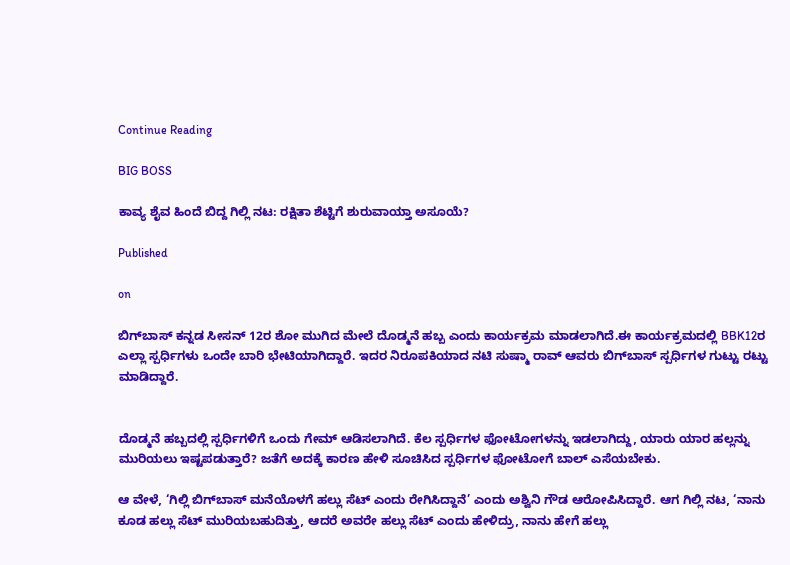Continue Reading

BIG BOSS

ಕಾವ್ಯ ಶೈವ ಹಿಂದೆ ಬಿದ್ದ ಗಿಲ್ಲಿ ನಟ: ರಕ್ಷಿತಾ ಶೆಟ್ಟಿಗೆ ಶುರುವಾಯ್ತಾ ಅಸೂಯೆ?

Published

on

ಬಿಗ್‌ಬಾಸ್‌ ಕನ್ನಡ ಸೀಸನ್‌ 12ರ ಶೋ ಮುಗಿದ ಮೇಲೆ ದೊಡ್ಮನೆ ಹಬ್ಬ ಎಂದು ಕಾರ್ಯಕ್ರಮ ಮಾಡಲಾಗಿದೆ.ಈ ಕಾರ್ಯಕ್ರಮದಲ್ಲಿ BBK12ರ ಎಲ್ಲಾ ಸ್ಪರ್ಧಿಗಳು ಒಂದೇ ಬಾರಿ ಭೇಟಿಯಾಗಿದ್ದಾರೆ. ಇದರ ನಿರೂಪಕಿಯಾದ ನಟಿ ಸುಷ್ಮಾ ರಾವ್‌ ಆವರು ಬಿಗ್‌ಬಾಸ್‌ ಸ್ಪರ್ಧಿಗಳ ಗುಟ್ಟು ರಟ್ಟು ಮಾಡಿದ್ದಾರೆ.


ದೊಡ್ಮನೆ ಹಬ್ಬದಲ್ಲಿ ಸ್ಪರ್ಧಿಗಳಿಗೆ ಒಂದು ಗೇಮ್‌ ಆಡಿಸಲಾಗಿದೆ. ಕೆಲ ಸ್ಪರ್ಧಿಗಳ ಫೋಟೋಗಳನ್ನು ಇಡಲಾಗಿದ್ದು, ಯಾರು ಯಾರ ಹಲ್ಲನ್ನು ಮುರಿಯಲು ಇಷ್ಟಪಡುತ್ತಾರೆ? ಜತೆಗೆ ಅದಕ್ಕೆ ಕಾರಣ ಹೇಳಿ ಸೂಚಿಸಿದ ಸ್ಪರ್ಧಿಗಳ ಫೋಟೋಗೆ ಬಾಲ್‌ ಎಸೆಯಬೇಕು.

ಆ ವೇಳೆ, ‘ಗಿಲ್ಲಿ ಬಿಗ್‌ಬಾಸ್‌ ಮನೆಯೊಳಗೆ ಹಲ್ಲು ಸೆಟ್‌ ಎಂದು ರೇಗಿಸಿದ್ದಾನೆ’ ಎಂದು ಅಶ್ವಿನಿ ಗೌಡ ಆರೋಪಿಸಿದ್ದಾರೆ. ಆಗ ಗಿಲ್ಲಿ ನಟ, ‘ನಾನು ಕೂಡ ಹಲ್ಲು ಸೆಟ್‌ ಮುರಿಯಬಹುದಿತ್ತು, ಆದರೆ ಅವರೇ ಹಲ್ಲು ಸೆಟ್‌ ಎಂದು ಹೇಳಿದ್ರು, ನಾನು ಹೇಗೆ ಹಲ್ಲು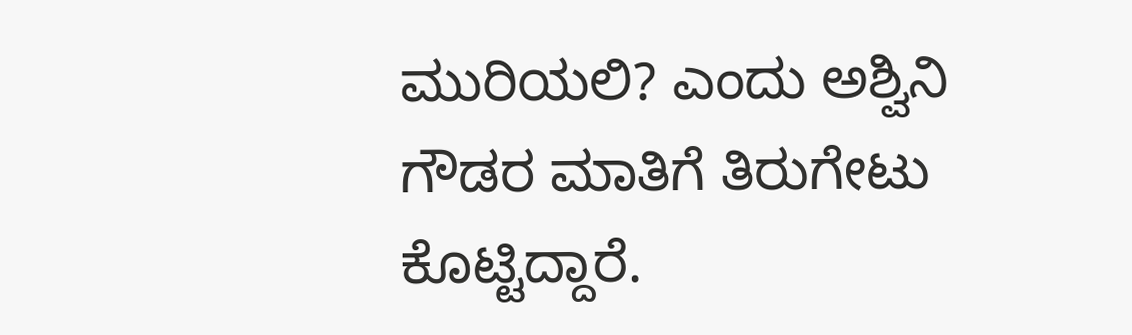ಮುರಿಯಲಿ? ಎಂದು ಅಶ್ವಿನಿ ಗೌಡರ ಮಾತಿಗೆ ತಿರುಗೇಟು ಕೊಟ್ಟಿದ್ದಾರೆ.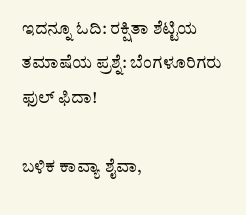ಇದನ್ನೂ ಓದಿ: ರಕ್ಷಿತಾ ಶೆಟ್ಟಿಯ ತಮಾಷೆಯ ಪ್ರಶ್ನೆ: ಬೆಂಗಳೂರಿಗರು ಫುಲ್‌ ಫಿದಾ!

ಬಳಿಕ ಕಾವ್ಯಾ ಶೈವಾ,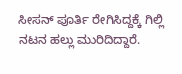ಸೀಸನ್‌ ಪೂರ್ತಿ ರೇಗಿಸಿದ್ದಕ್ಕೆ ಗಿಲ್ಲಿ ನಟನ ಹಲ್ಲು ಮುರಿದಿದ್ದಾರೆ.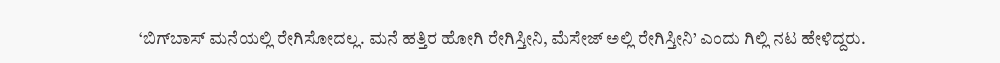‘ಬಿಗ್‌ಬಾಸ್‌ ಮನೆಯಲ್ಲಿ ರೇಗಿಸೋದಲ್ಲ. ಮನೆ ಹತ್ತಿರ ಹೋಗಿ ರೇಗಿಸ್ತೀನಿ, ಮೆಸೇಜ್ ಅಲ್ಲಿ ರೇಗಿಸ್ತೀನಿ’ ಎಂದು ಗಿಲ್ಲಿ ನಟ ಹೇಳಿದ್ದರು.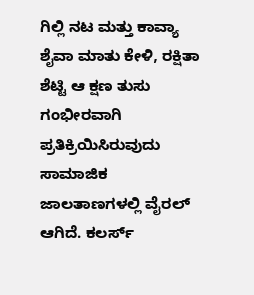ಗಿಲ್ಲಿ ನಟ ಮತ್ತು ಕಾವ್ಯಾ ಶೈವಾ ಮಾತು ಕೇಳಿ, ರಕ್ಷಿತಾ ಶೆಟ್ಟಿ ಆ ಕ್ಷಣ ತುಸು ಗಂಭೀರವಾಗಿ ಪ್ರತಿಕ್ರಿಯಿಸಿರುವುದು ಸಾಮಾಜಿಕ ಜಾಲತಾಣಗಳಲ್ಲಿ ವೈರಲ್‌ ಆಗಿದೆ. ಕಲರ್ಸ್‌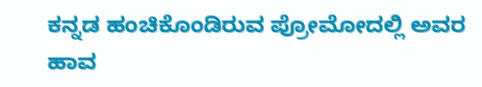ಕನ್ನಡ ಹಂಚಿಕೊಂಡಿರುವ ಪ್ರೋಮೋದಲ್ಲಿ ಅವರ ಹಾವ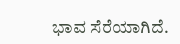ಭಾವ ಸೆರೆಯಾಗಿದೆ.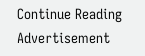Continue Reading
Advertisement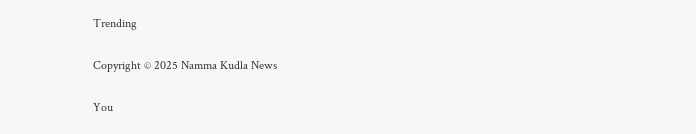Trending

Copyright © 2025 Namma Kudla News

You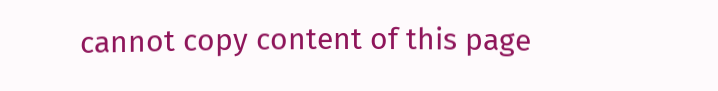cannot copy content of this page